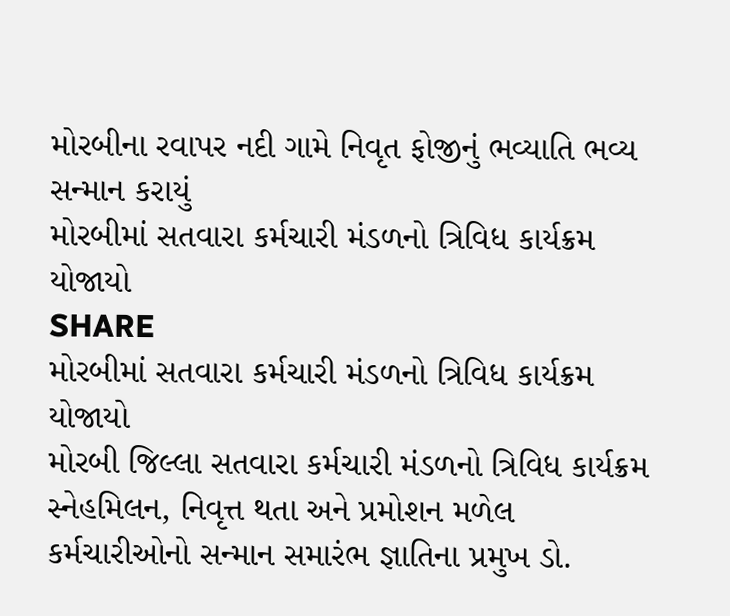મોરબીના રવાપર નદી ગામે નિવૃત ફોજીનું ભવ્યાતિ ભવ્ય સન્માન કરાયું
મોરબીમાં સતવારા કર્મચારી મંડળનો ત્રિવિધ કાર્યક્રમ યોજાયો
SHARE
મોરબીમાં સતવારા કર્મચારી મંડળનો ત્રિવિધ કાર્યક્રમ યોજાયો
મોરબી જિલ્લા સતવારા કર્મચારી મંડળનો ત્રિવિધ કાર્યક્રમ સ્નેહમિલન, નિવૃત્ત થતા અને પ્રમોશન મળેલ કર્મચારીઓનો સન્માન સમારંભ જ્ઞાતિના પ્રમુખ ડો.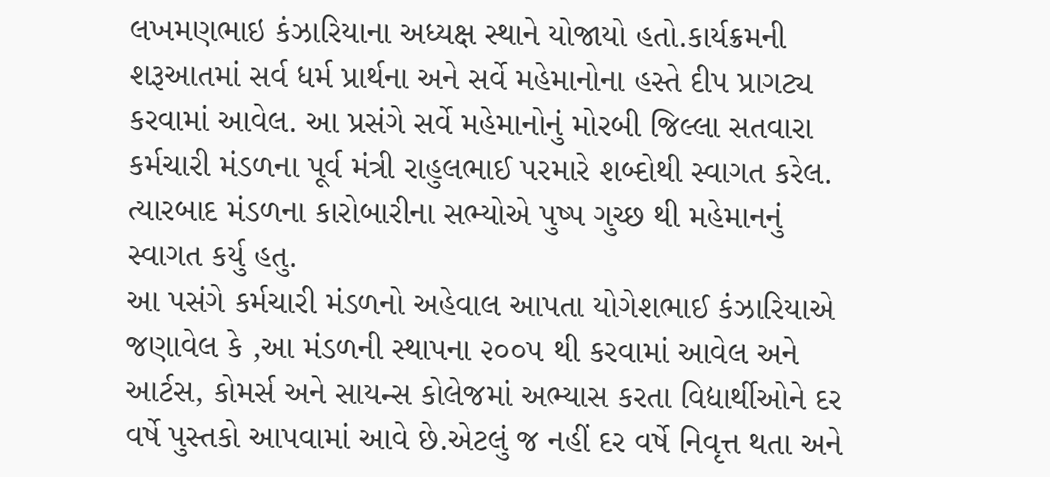લખમણભાઇ કંઝારિયાના અધ્યક્ષ સ્થાને યોજાયો હતો.કાર્યક્રમની શરૂઆતમાં સર્વ ધર્મ પ્રાર્થના અને સર્વે મહેમાનોના હસ્તે દીપ પ્રાગટ્ય કરવામાં આવેલ. આ પ્રસંગે સર્વે મહેમાનોનું મોરબી જિલ્લા સતવારા કર્મચારી મંડળના પૂર્વ મંત્રી રાહુલભાઈ પરમારે શબ્દોથી સ્વાગત કરેલ. ત્યારબાદ મંડળના કારોબારીના સભ્યોએ પુષ્પ ગુચ્છ થી મહેમાનનું સ્વાગત કર્યુ હતુ.
આ પસંગે કર્મચારી મંડળનો અહેવાલ આપતા યોગેશભાઈ કંઝારિયાએ જણાવેલ કે ,આ મંડળની સ્થાપના ૨૦૦૫ થી કરવામાં આવેલ અને આર્ટસ, કોમર્સ અને સાયન્સ કોલેજમાં અભ્યાસ કરતા વિદ્યાર્થીઓને દર વર્ષે પુસ્તકો આપવામાં આવે છે.એટલું જ નહીં દર વર્ષે નિવૃત્ત થતા અને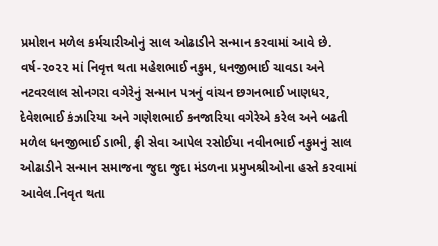પ્રમોશન મળેલ કર્મચારીઓનું સાલ ઓઢાડીને સન્માન કરવામાં આવે છે. વર્ષ-૨૦૨૨ માં નિવૃત્ત થતા મહેશભાઈ નકુમ, ધનજીભાઈ ચાવડા અને નટવરલાલ સોનગરા વગેરેનું સન્માન પત્રનું વાંચન છગનભાઈ ખાણધર, દેવેશભાઈ કંઝારિયા અને ગણેશભાઈ કનજારિયા વગેરેએ કરેલ અને બઢતી મળેલ ધનજીભાઈ ડાભી, ફ્રી સેવા આપેલ રસોઈયા નવીનભાઈ નકુમનું સાલ ઓઢાડીને સન્માન સમાજના જુદા જુદા મંડળના પ્રમુખશ્રીઓના હસ્તે કરવામાં આવેલ.નિવૃત થતા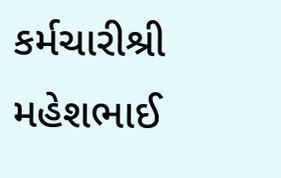કર્મચારીશ્રી મહેશભાઈ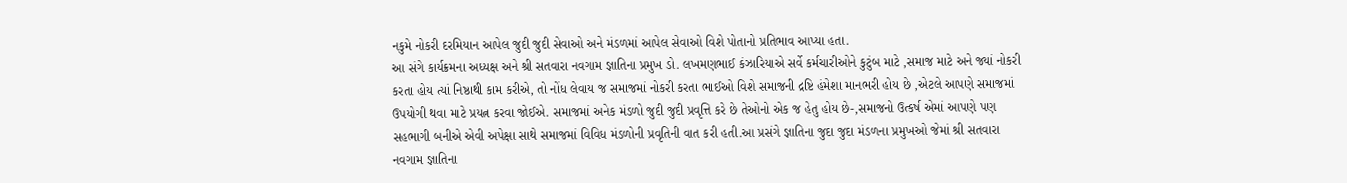નકુમે નોકરી દરમિયાન આપેલ જુદી જુદી સેવાઓ અને મંડળમાં આપેલ સેવાઓ વિશે પોતાનો પ્રતિભાવ આપ્યા હતા.
આ સંગે કાર્યક્રમના અધ્યક્ષ અને શ્રી સતવારા નવગામ જ્ઞાતિના પ્રમુખ ડો. લખમણભાઈ કંઝારિયાએ સર્વે કર્મચારીઓને કુટુંબ માટે ,સમાજ માટે અને જ્યાં નોકરી કરતા હોય ત્યાં નિષ્ઠાથી કામ કરીએ, તો નોંધ લેવાય જ સમાજમાં નોકરી કરતા ભાઈઓ વિશે સમાજની દ્રષ્ટિ હંમેશા માનભરી હોય છે ,એટલે આપણે સમાજમાં ઉપયોગી થવા માટે પ્રયત્ન કરવા જોઈએ. સમાજમાં અનેક મંડળો જુદી જુદી પ્રવૃત્તિ કરે છે તેઓનો એક જ હેતુ હોય છે-,સમાજનો ઉત્કર્ષ એમાં આપણે પણ સહભાગી બનીએ એવી અપેક્ષા સાથે સમાજમાં વિવિધ મંડળોની પ્રવૃતિની વાત કરી હતી.આ પ્રસંગે જ્ઞાતિના જુદા જુદા મંડળના પ્રમુખઓ જેમાં શ્રી સતવારા નવગામ જ્ઞાતિના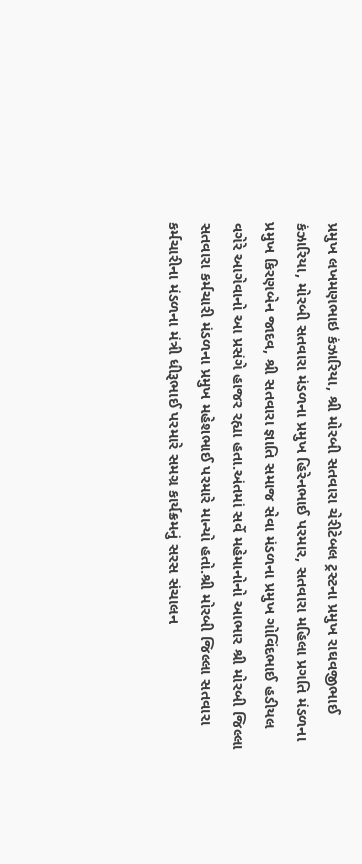પ્રમુખ લખમણભાઇ કંઝારિયા, શ્રી મોરબી સતવારા ચેરીટેબલ ટ્રસ્ટના પ્રમુખ રાઘવજીભાઈ કંઝારિયા, મોરબી સતવારા મંડળના પ્રમુખ હિરેનભાઈ પરમાર, સતવારા મહિલા પ્રગતિ મંડળના પ્રમુખ કિરણબેન જાદવ, શ્રી સતવારા જ્ઞાતિ સમાજ સેવા મંડળના પ્રમુખ ગોવિંદભાઈ હડીયલ વગેરે આગેવાનો આ પ્રસંગે હાજર રહ્યા હતા.અંતમાં સર્વે મહેમાનોનો આભાર શ્રી મોરબી જિલ્લા સતવારા કર્મચારી મંડળના પ્રમુખ મહેશભાઈ પરમારે માન્યો હતો.શ્રી મોરબી જિલ્લા સતવારા કર્મચારીના મંડળના મંત્રી ધીરૂભાઈ પરમારે સમગ્ર કાર્યક્રમનું સરસ સંચાલન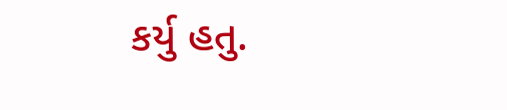કર્યુ હતુ.